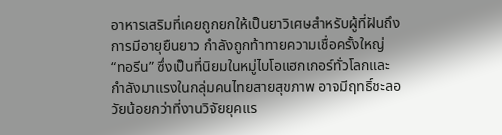อาหารเสริมที่เคยถูกยกให้เป็นยาวิเศษสำหรับผู้ที่ฝันถึงการมีอายุยืนยาว กำลังถูกท้าทายความเชื่อครั้งใหญ่ “ทอรีน” ซึ่งเป็นที่นิยมในหมู่ไบโอแฮกเกอร์ทั่วโลกและกำลังมาแรงในกลุ่มคนไทยสายสุขภาพ อาจมีฤทธิ์ชะลอวัยน้อยกว่าที่งานวิจัยยุคแร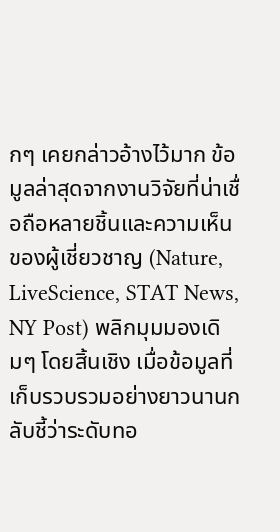กๆ เคยกล่าวอ้างไว้มาก ข้อมูลล่าสุดจากงานวิจัยที่น่าเชื่อถือหลายชิ้นและความเห็นของผู้เชี่ยวชาญ (Nature, LiveScience, STAT News, NY Post) พลิกมุมมองเดิมๆ โดยสิ้นเชิง เมื่อข้อมูลที่เก็บรวบรวมอย่างยาวนานกลับชี้ว่าระดับทอ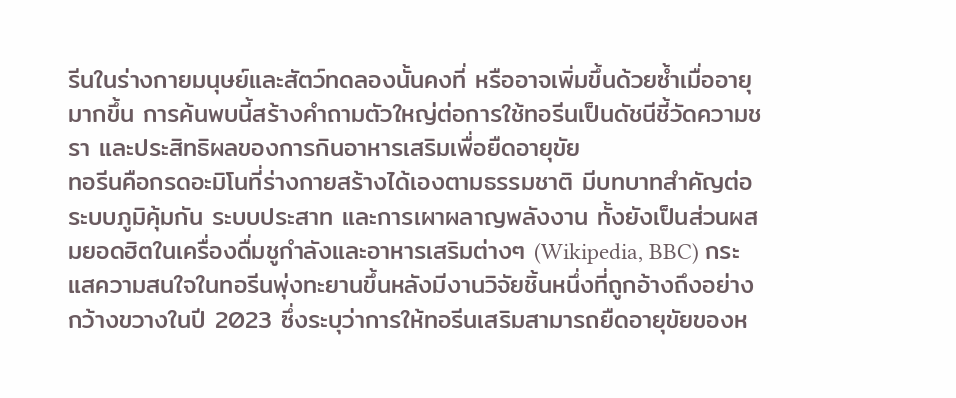รีนในร่างกายมนุษย์และสัตว์ทดลองนั้นคงที่ หรืออาจเพิ่มขึ้นด้วยซ้ำเมื่ออายุมากขึ้น การค้นพบนี้สร้างคำถามตัวใหญ่ต่อการใช้ทอรีนเป็นดัชนีชี้วัดความชรา และประสิทธิผลของการกินอาหารเสริมเพื่อยืดอายุขัย
ทอรีนคือกรดอะมิโนที่ร่างกายสร้างได้เองตามธรรมชาติ มีบทบาทสำคัญต่อระบบภูมิคุ้มกัน ระบบประสาท และการเผาผลาญพลังงาน ทั้งยังเป็นส่วนผสมยอดฮิตในเครื่องดื่มชูกำลังและอาหารเสริมต่างๆ (Wikipedia, BBC) กระแสความสนใจในทอรีนพุ่งทะยานขึ้นหลังมีงานวิจัยชิ้นหนึ่งที่ถูกอ้างถึงอย่างกว้างขวางในปี 2023 ซึ่งระบุว่าการให้ทอรีนเสริมสามารถยืดอายุขัยของห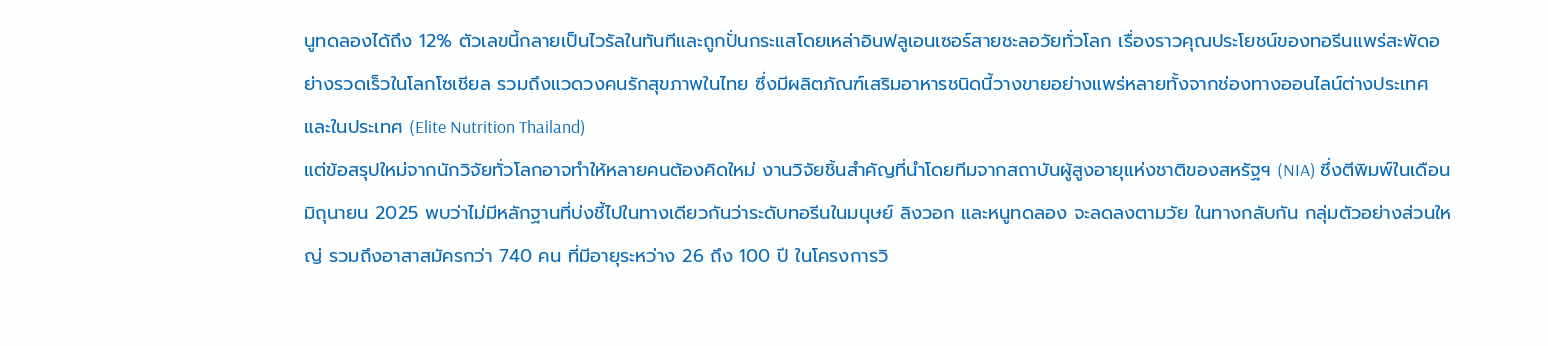นูทดลองได้ถึง 12% ตัวเลขนี้กลายเป็นไวรัลในทันทีและถูกปั่นกระแสโดยเหล่าอินฟลูเอนเซอร์สายชะลอวัยทั่วโลก เรื่องราวคุณประโยชน์ของทอรีนแพร่สะพัดอย่างรวดเร็วในโลกโซเชียล รวมถึงแวดวงคนรักสุขภาพในไทย ซึ่งมีผลิตภัณฑ์เสริมอาหารชนิดนี้วางขายอย่างแพร่หลายทั้งจากช่องทางออนไลน์ต่างประเทศและในประเทศ (Elite Nutrition Thailand)
แต่ข้อสรุปใหม่จากนักวิจัยทั่วโลกอาจทำให้หลายคนต้องคิดใหม่ งานวิจัยชิ้นสำคัญที่นำโดยทีมจากสถาบันผู้สูงอายุแห่งชาติของสหรัฐฯ (NIA) ซึ่งตีพิมพ์ในเดือนมิถุนายน 2025 พบว่าไม่มีหลักฐานที่บ่งชี้ไปในทางเดียวกันว่าระดับทอรีนในมนุษย์ ลิงวอก และหนูทดลอง จะลดลงตามวัย ในทางกลับกัน กลุ่มตัวอย่างส่วนใหญ่ รวมถึงอาสาสมัครกว่า 740 คน ที่มีอายุระหว่าง 26 ถึง 100 ปี ในโครงการวิ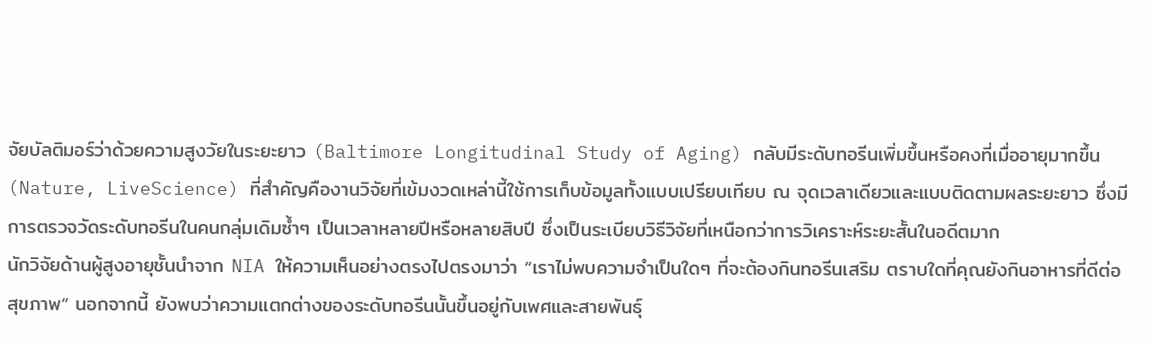จัยบัลติมอร์ว่าด้วยความสูงวัยในระยะยาว (Baltimore Longitudinal Study of Aging) กลับมีระดับทอรีนเพิ่มขึ้นหรือคงที่เมื่ออายุมากขึ้น (Nature, LiveScience) ที่สำคัญคืองานวิจัยที่เข้มงวดเหล่านี้ใช้การเก็บข้อมูลทั้งแบบเปรียบเทียบ ณ จุดเวลาเดียวและแบบติดตามผลระยะยาว ซึ่งมีการตรวจวัดระดับทอรีนในคนกลุ่มเดิมซ้ำๆ เป็นเวลาหลายปีหรือหลายสิบปี ซึ่งเป็นระเบียบวิธีวิจัยที่เหนือกว่าการวิเคราะห์ระยะสั้นในอดีตมาก
นักวิจัยด้านผู้สูงอายุชั้นนำจาก NIA ให้ความเห็นอย่างตรงไปตรงมาว่า “เราไม่พบความจำเป็นใดๆ ที่จะต้องกินทอรีนเสริม ตราบใดที่คุณยังกินอาหารที่ดีต่อสุขภาพ” นอกจากนี้ ยังพบว่าความแตกต่างของระดับทอรีนนั้นขึ้นอยู่กับเพศและสายพันธุ์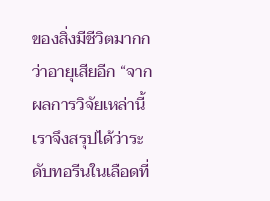ของสิ่งมีชีวิตมากกว่าอายุเสียอีก “จากผลการวิจัยเหล่านี้ เราจึงสรุปได้ว่าระดับทอรีนในเลือดที่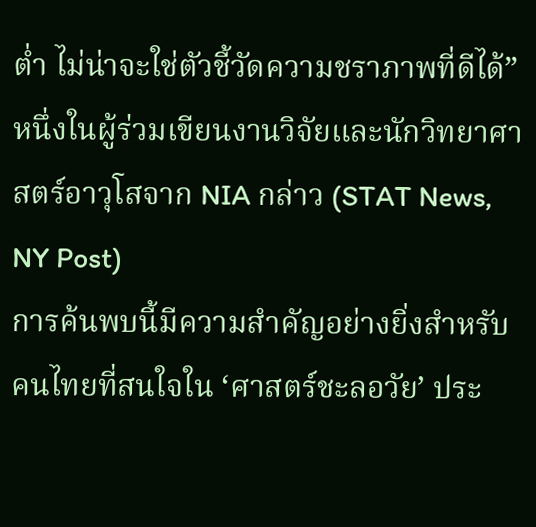ต่ำ ไม่น่าจะใช่ตัวชี้วัดความชราภาพที่ดีได้” หนึ่งในผู้ร่วมเขียนงานวิจัยและนักวิทยาศาสตร์อาวุโสจาก NIA กล่าว (STAT News, NY Post)
การค้นพบนี้มีความสำคัญอย่างยิ่งสำหรับคนไทยที่สนใจใน ‘ศาสตร์ชะลอวัย’ ประ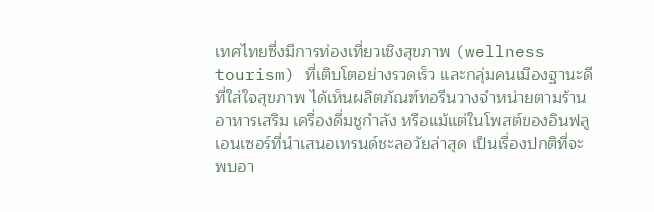เทศไทยซึ่งมีการท่องเที่ยวเชิงสุขภาพ (wellness tourism) ที่เติบโตอย่างรวดเร็ว และกลุ่มคนเมืองฐานะดีที่ใส่ใจสุขภาพ ได้เห็นผลิตภัณฑ์ทอรีนวางจำหน่ายตามร้านอาหารเสริม เครื่องดื่มชูกำลัง หรือแม้แต่ในโพสต์ของอินฟลูเอนเซอร์ที่นำเสนอเทรนด์ชะลอวัยล่าสุด เป็นเรื่องปกติที่จะพบอา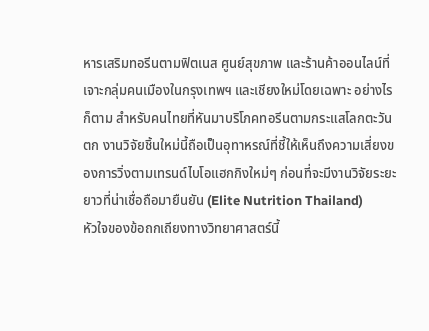หารเสริมทอรีนตามฟิตเนส ศูนย์สุขภาพ และร้านค้าออนไลน์ที่เจาะกลุ่มคนเมืองในกรุงเทพฯ และเชียงใหม่โดยเฉพาะ อย่างไรก็ตาม สำหรับคนไทยที่หันมาบริโภคทอรีนตามกระแสโลกตะวันตก งานวิจัยชิ้นใหม่นี้ถือเป็นอุทาหรณ์ที่ชี้ให้เห็นถึงความเสี่ยงของการวิ่งตามเทรนด์ไบโอแฮกกิงใหม่ๆ ก่อนที่จะมีงานวิจัยระยะยาวที่น่าเชื่อถือมายืนยัน (Elite Nutrition Thailand)
หัวใจของข้อถกเถียงทางวิทยาศาสตร์นี้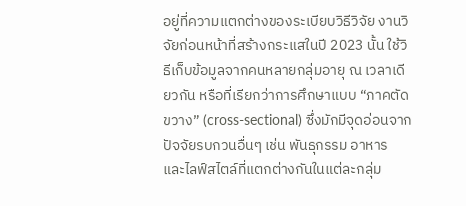อยู่ที่ความแตกต่างของระเบียบวิธีวิจัย งานวิจัยก่อนหน้าที่สร้างกระแสในปี 2023 นั้น ใช้วิธีเก็บข้อมูลจากคนหลายกลุ่มอายุ ณ เวลาเดียวกัน หรือที่เรียกว่าการศึกษาแบบ “ภาคตัดขวาง” (cross-sectional) ซึ่งมักมีจุดอ่อนจากปัจจัยรบกวนอื่นๆ เช่น พันธุกรรม อาหาร และไลฟ์สไตล์ที่แตกต่างกันในแต่ละกลุ่ม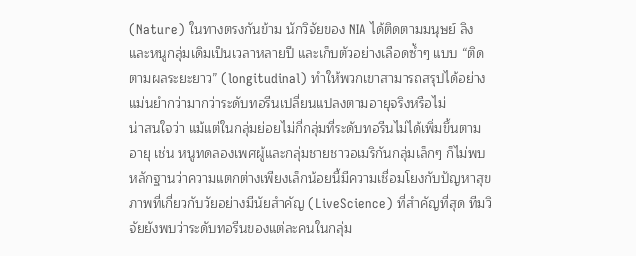(Nature) ในทางตรงกันข้าม นักวิจัยของ NIA ได้ติดตามมนุษย์ ลิง และหนูกลุ่มเดิมเป็นเวลาหลายปี และเก็บตัวอย่างเลือดซ้ำๆ แบบ “ติดตามผลระยะยาว” (longitudinal) ทำให้พวกเขาสามารถสรุปได้อย่างแม่นยำกว่ามากว่าระดับทอรีนเปลี่ยนแปลงตามอายุจริงหรือไม่
น่าสนใจว่า แม้แต่ในกลุ่มย่อยไม่กี่กลุ่มที่ระดับทอรีนไม่ได้เพิ่มขึ้นตามอายุ เช่น หนูทดลองเพศผู้และกลุ่มชายชาวอเมริกันกลุ่มเล็กๆ ก็ไม่พบหลักฐานว่าความแตกต่างเพียงเล็กน้อยนี้มีความเชื่อมโยงกับปัญหาสุขภาพที่เกี่ยวกับวัยอย่างมีนัยสำคัญ (LiveScience) ที่สำคัญที่สุด ทีมวิจัยยังพบว่าระดับทอรีนของแต่ละคนในกลุ่ม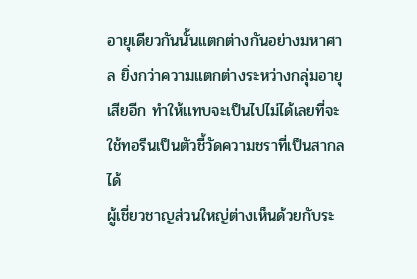อายุเดียวกันนั้นแตกต่างกันอย่างมหาศาล ยิ่งกว่าความแตกต่างระหว่างกลุ่มอายุเสียอีก ทำให้แทบจะเป็นไปไม่ได้เลยที่จะใช้ทอรีนเป็นตัวชี้วัดความชราที่เป็นสากลได้
ผู้เชี่ยวชาญส่วนใหญ่ต่างเห็นด้วยกับระ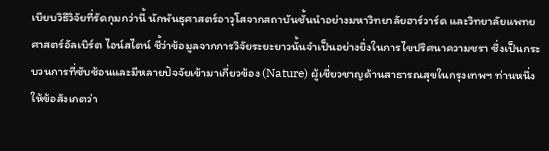เบียบวิธีวิจัยที่รัดกุมกว่านี้ นักพันธุศาสตร์อาวุโสจากสถาบันชั้นนำอย่างมหาวิทยาลัยฮาร์วาร์ด และวิทยาลัยแพทยศาสตร์อัลเบิร์ต ไอน์สไตน์ ชี้ว่าข้อมูลจากการวิจัยระยะยาวนั้นจำเป็นอย่างยิ่งในการไขปริศนาความชรา ซึ่งเป็นกระบวนการที่ซับซ้อนและมีหลายปัจจัยเข้ามาเกี่ยวข้อง (Nature) ผู้เชี่ยวชาญด้านสาธารณสุขในกรุงเทพฯ ท่านหนึ่งให้ข้อสังเกตว่า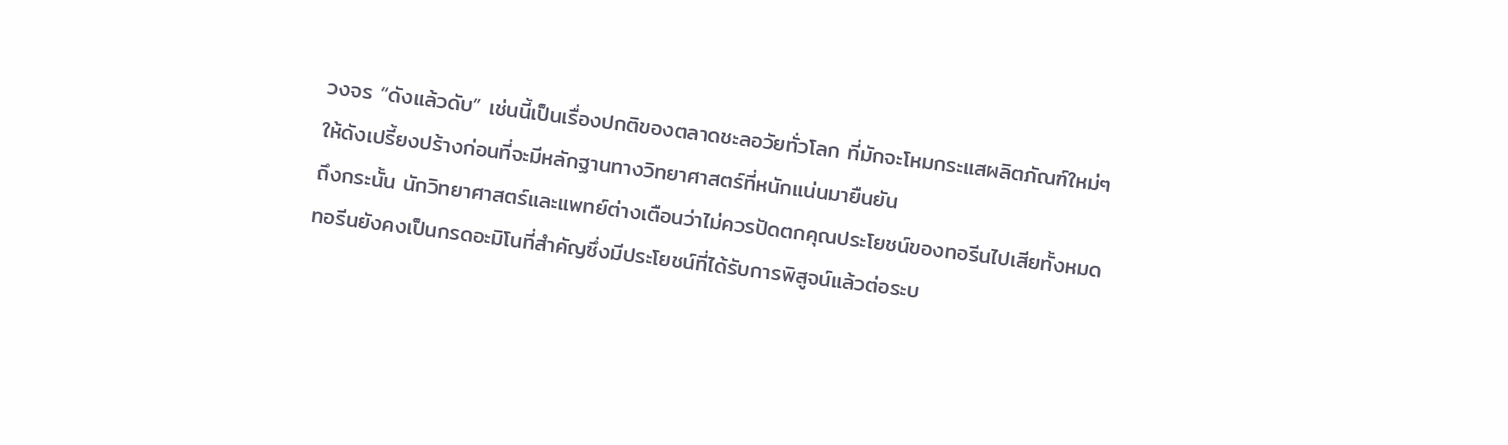วงจร “ดังแล้วดับ” เช่นนี้เป็นเรื่องปกติของตลาดชะลอวัยทั่วโลก ที่มักจะโหมกระแสผลิตภัณฑ์ใหม่ๆ ให้ดังเปรี้ยงปร้างก่อนที่จะมีหลักฐานทางวิทยาศาสตร์ที่หนักแน่นมายืนยัน
ถึงกระนั้น นักวิทยาศาสตร์และแพทย์ต่างเตือนว่าไม่ควรปัดตกคุณประโยชน์ของทอรีนไปเสียทั้งหมด ทอรีนยังคงเป็นกรดอะมิโนที่สำคัญซึ่งมีประโยชน์ที่ได้รับการพิสูจน์แล้วต่อระบ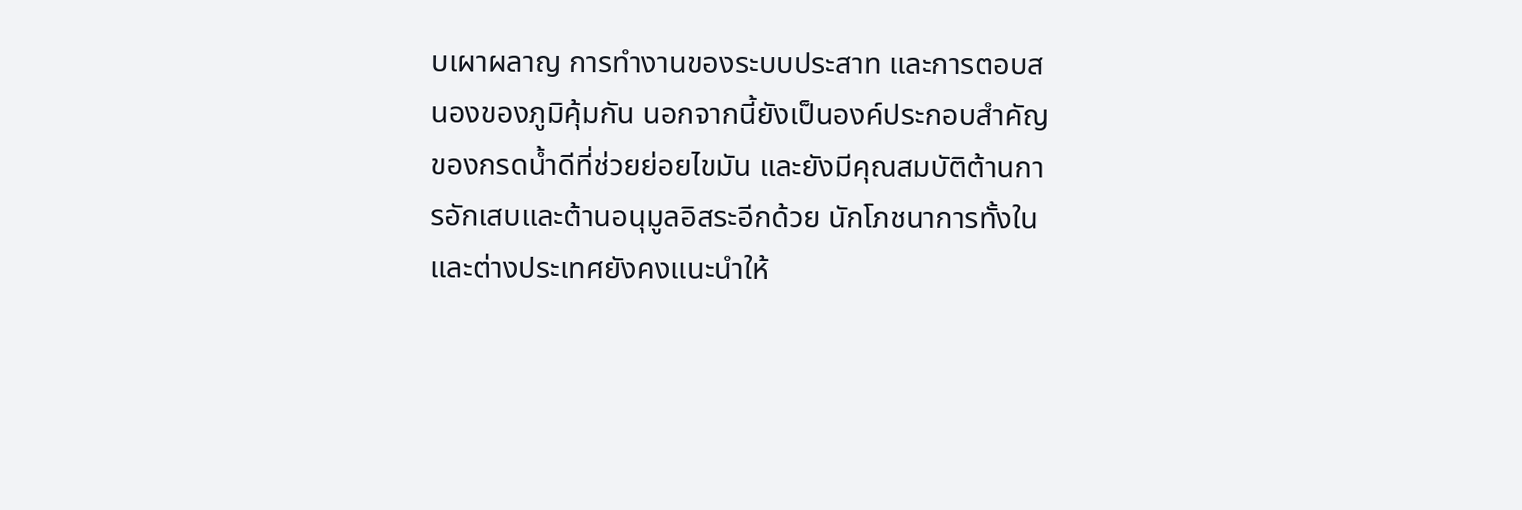บเผาผลาญ การทำงานของระบบประสาท และการตอบสนองของภูมิคุ้มกัน นอกจากนี้ยังเป็นองค์ประกอบสำคัญของกรดน้ำดีที่ช่วยย่อยไขมัน และยังมีคุณสมบัติต้านการอักเสบและต้านอนุมูลอิสระอีกด้วย นักโภชนาการทั้งในและต่างประเทศยังคงแนะนำให้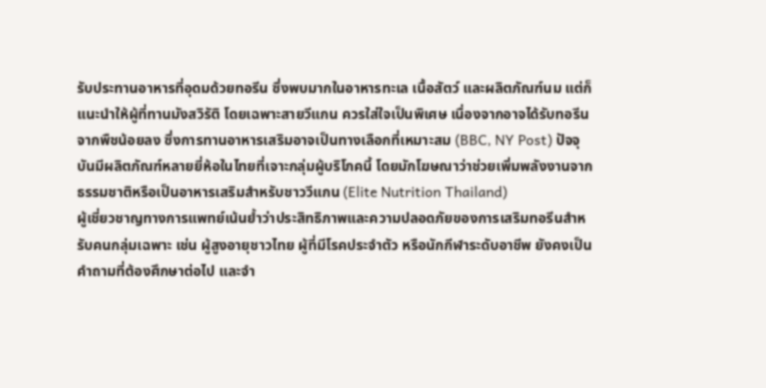รับประทานอาหารที่อุดมด้วยทอรีน ซึ่งพบมากในอาหารทะเล เนื้อสัตว์ และผลิตภัณฑ์นม แต่ก็แนะนำให้ผู้ที่ทานมังสวิรัติ โดยเฉพาะสายวีแกน ควรใส่ใจเป็นพิเศษ เนื่องจากอาจได้รับทอรีนจากพืชน้อยลง ซึ่งการทานอาหารเสริมอาจเป็นทางเลือกที่เหมาะสม (BBC, NY Post) ปัจจุบันมีผลิตภัณฑ์หลายยี่ห้อในไทยที่เจาะกลุ่มผู้บริโภคนี้ โดยมักโฆษณาว่าช่วยเพิ่มพลังงานจากธรรมชาติหรือเป็นอาหารเสริมสำหรับชาววีแกน (Elite Nutrition Thailand)
ผู้เชี่ยวชาญทางการแพทย์เน้นย้ำว่าประสิทธิภาพและความปลอดภัยของการเสริมทอรีนสำหรับคนกลุ่มเฉพาะ เช่น ผู้สูงอายุชาวไทย ผู้ที่มีโรคประจำตัว หรือนักกีฬาระดับอาชีพ ยังคงเป็นคำถามที่ต้องศึกษาต่อไป และจำ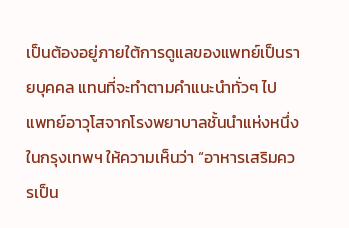เป็นต้องอยู่ภายใต้การดูแลของแพทย์เป็นรายบุคคล แทนที่จะทำตามคำแนะนำทั่วๆ ไป แพทย์อาวุโสจากโรงพยาบาลชั้นนำแห่งหนึ่งในกรุงเทพฯ ให้ความเห็นว่า “อาหารเสริมควรเป็น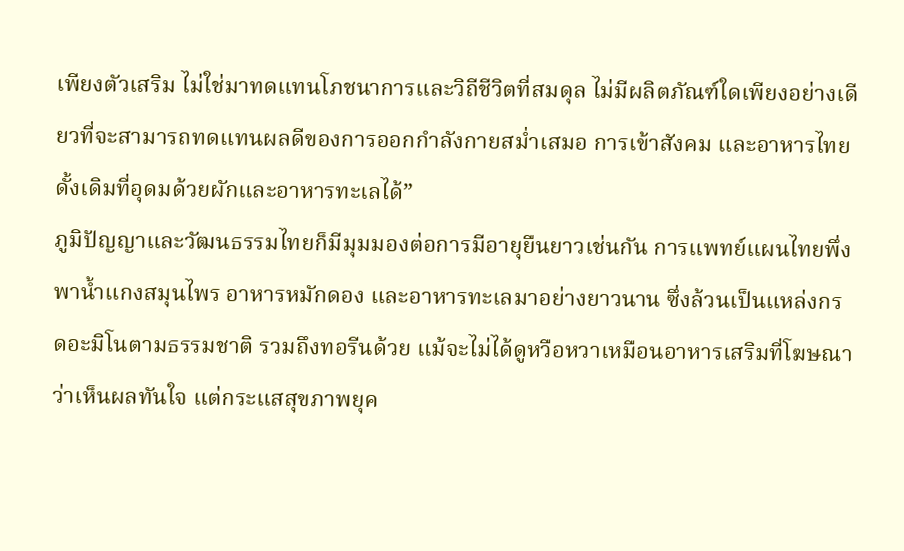เพียงตัวเสริม ไม่ใช่มาทดแทนโภชนาการและวิถีชีวิตที่สมดุล ไม่มีผลิตภัณฑ์ใดเพียงอย่างเดียวที่จะสามารถทดแทนผลดีของการออกกำลังกายสม่ำเสมอ การเข้าสังคม และอาหารไทยดั้งเดิมที่อุดมด้วยผักและอาหารทะเลได้”
ภูมิปัญญาและวัฒนธรรมไทยก็มีมุมมองต่อการมีอายุยืนยาวเช่นกัน การแพทย์แผนไทยพึ่งพาน้ำแกงสมุนไพร อาหารหมักดอง และอาหารทะเลมาอย่างยาวนาน ซึ่งล้วนเป็นแหล่งกรดอะมิโนตามธรรมชาติ รวมถึงทอรีนด้วย แม้จะไม่ได้ดูหวือหวาเหมือนอาหารเสริมที่โฆษณาว่าเห็นผลทันใจ แต่กระแสสุขภาพยุค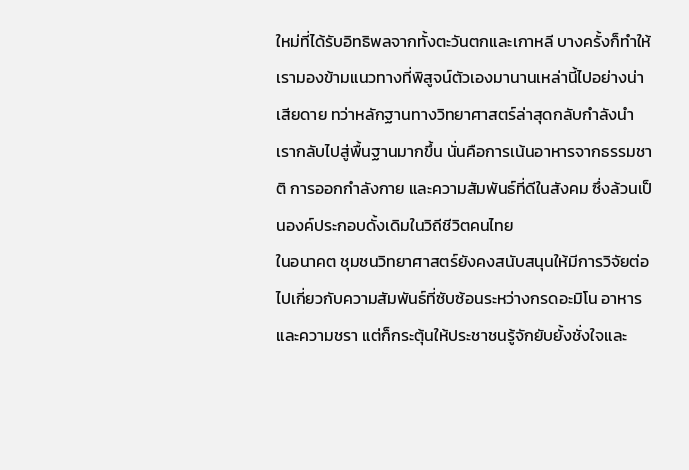ใหม่ที่ได้รับอิทธิพลจากทั้งตะวันตกและเกาหลี บางครั้งก็ทำให้เรามองข้ามแนวทางที่พิสูจน์ตัวเองมานานเหล่านี้ไปอย่างน่าเสียดาย ทว่าหลักฐานทางวิทยาศาสตร์ล่าสุดกลับกำลังนำเรากลับไปสู่พื้นฐานมากขึ้น นั่นคือการเน้นอาหารจากธรรมชาติ การออกกำลังกาย และความสัมพันธ์ที่ดีในสังคม ซึ่งล้วนเป็นองค์ประกอบดั้งเดิมในวิถีชีวิตคนไทย
ในอนาคต ชุมชนวิทยาศาสตร์ยังคงสนับสนุนให้มีการวิจัยต่อไปเกี่ยวกับความสัมพันธ์ที่ซับซ้อนระหว่างกรดอะมิโน อาหาร และความชรา แต่ก็กระตุ้นให้ประชาชนรู้จักยับยั้งชั่งใจและ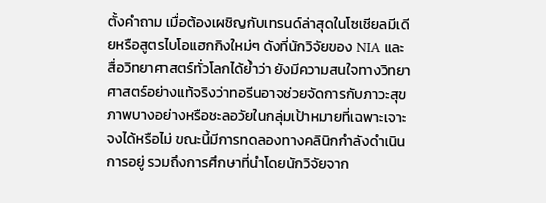ตั้งคำถาม เมื่อต้องเผชิญกับเทรนด์ล่าสุดในโซเชียลมีเดียหรือสูตรไบโอแฮกกิงใหม่ๆ ดังที่นักวิจัยของ NIA และสื่อวิทยาศาสตร์ทั่วโลกได้ย้ำว่า ยังมีความสนใจทางวิทยาศาสตร์อย่างแท้จริงว่าทอรีนอาจช่วยจัดการกับภาวะสุขภาพบางอย่างหรือชะลอวัยในกลุ่มเป้าหมายที่เฉพาะเจาะจงได้หรือไม่ ขณะนี้มีการทดลองทางคลินิกกำลังดำเนินการอยู่ รวมถึงการศึกษาที่นำโดยนักวิจัยจาก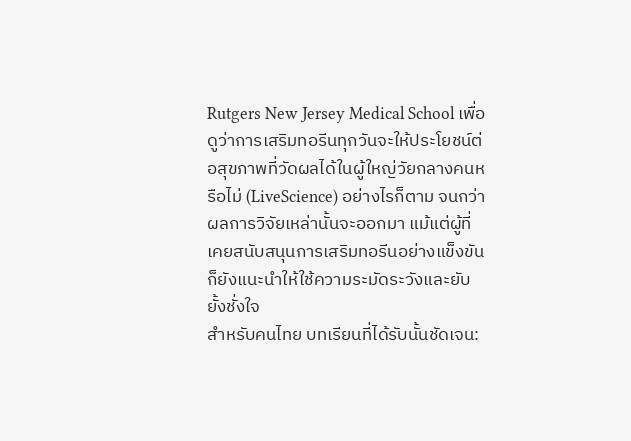Rutgers New Jersey Medical School เพื่อดูว่าการเสริมทอรีนทุกวันจะให้ประโยชน์ต่อสุขภาพที่วัดผลได้ในผู้ใหญ่วัยกลางคนหรือไม่ (LiveScience) อย่างไรก็ตาม จนกว่าผลการวิจัยเหล่านั้นจะออกมา แม้แต่ผู้ที่เคยสนับสนุนการเสริมทอรีนอย่างแข็งขันก็ยังแนะนำให้ใช้ความระมัดระวังและยับยั้งชั่งใจ
สำหรับคนไทย บทเรียนที่ได้รับนั้นชัดเจน: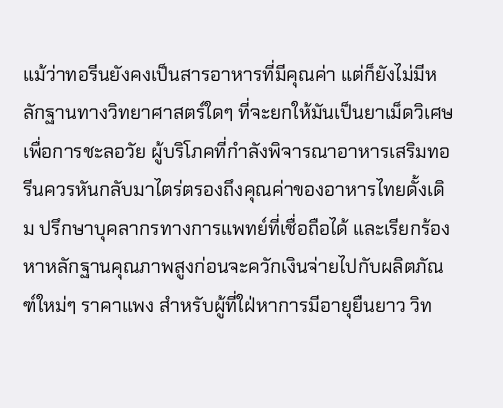แม้ว่าทอรีนยังคงเป็นสารอาหารที่มีคุณค่า แต่ก็ยังไม่มีหลักฐานทางวิทยาศาสตร์ใดๆ ที่จะยกให้มันเป็นยาเม็ดวิเศษเพื่อการชะลอวัย ผู้บริโภคที่กำลังพิจารณาอาหารเสริมทอรีนควรหันกลับมาไตร่ตรองถึงคุณค่าของอาหารไทยดั้งเดิม ปรึกษาบุคลากรทางการแพทย์ที่เชื่อถือได้ และเรียกร้องหาหลักฐานคุณภาพสูงก่อนจะควักเงินจ่ายไปกับผลิตภัณฑ์ใหม่ๆ ราคาแพง สำหรับผู้ที่ใฝ่หาการมีอายุยืนยาว วิท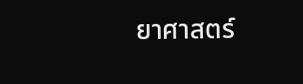ยาศาสตร์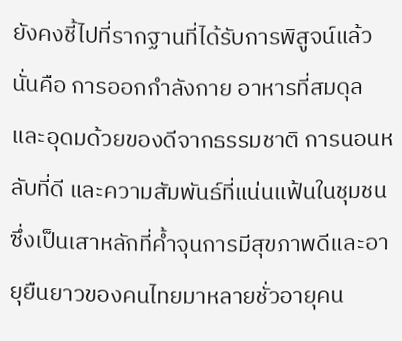ยังคงชี้ไปที่รากฐานที่ได้รับการพิสูจน์แล้ว นั่นคือ การออกกำลังกาย อาหารที่สมดุลและอุดมด้วยของดีจากธรรมชาติ การนอนหลับที่ดี และความสัมพันธ์ที่แน่นแฟ้นในชุมชน ซึ่งเป็นเสาหลักที่ค้ำจุนการมีสุขภาพดีและอายุยืนยาวของคนไทยมาหลายชั่วอายุคน